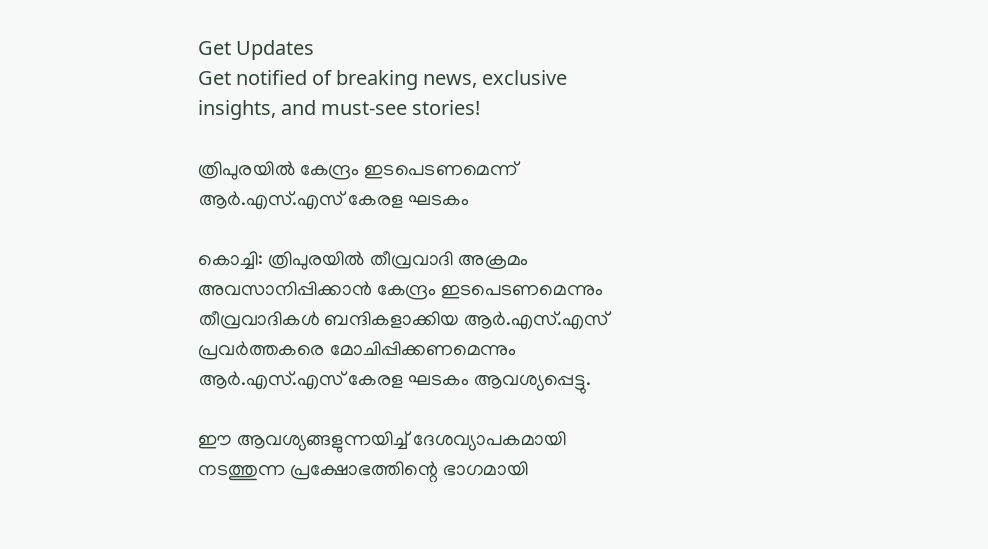Get Updates
Get notified of breaking news, exclusive insights, and must-see stories!

ത്രിപുരയില്‍ കേന്ദ്രം ഇടപെടണമെന്ന് ആര്‍.എസ്.എസ് കേരള ഘടകം

കൊച്ചി: ത്രിപുരയില്‍ തീവ്രവാദി അക്രമം അവസാനിപ്പിക്കാന്‍ കേന്ദ്രം ഇടപെടണമെന്നും തീവ്രവാദികള്‍ ബന്ദികളാക്കിയ ആര്‍.എസ്.എസ് പ്രവര്‍ത്തകരെ മോചിപ്പിക്കണമെന്നും ആര്‍.എസ്.എസ് കേരള ഘടകം ആവശ്യപ്പെട്ടു.

ഈ ആവശ്യങ്ങളുന്നയിച്ച് ദേശവ്യാപകമായി നടത്തുന്ന പ്രക്ഷോഭത്തിന്റെ ഭാഗമായി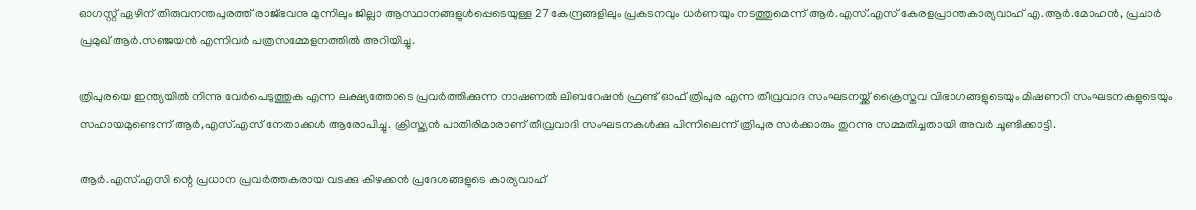ഓഗസ്റ്റ് ഏഴിന് തിരുവനന്തപുരത്ത് രാജ്ഭവനു മുന്നിലും ജില്ലാ ആസ്ഥാനങ്ങളുള്‍പ്പെടെയുള്ള 27 കേന്ദ്രങ്ങളിലും പ്രകടനവും ധര്‍ണയും നടത്തുമെന്ന് ആര്‍.എസ്.എസ് കേരളപ്രാന്തകാര്യവാഹ് എ.ആര്‍.മോഹന്‍, പ്രചാര്‍ പ്രമുഖ് ആര്‍.സഞ്ജയന്‍ എന്നിവര്‍ പത്രസമ്മേളനത്തില്‍ അറിയിച്ചു.

ത്രിപുരയെ ഇന്ത്യയില്‍ നിന്നു വേര്‍പെടുത്തുക എന്ന ലക്ഷ്യത്തോടെ പ്രവര്‍ത്തിക്കുന്ന നാഷണല്‍ ലിബറേഷന്‍ ഫ്രണ്ട് ഓഫ് ത്രിപുര എന്ന തീവ്രവാദ സംഘടനയ്ക്ക് ക്രൈസ്തവ വിഭാഗങ്ങളുടെയും മിഷണറി സംഘടനകളുടെയും സഹായമുണ്ടെന്ന് ആര്‍,എസ്.എസ് നേതാക്കള്‍ ആരോപിച്ചു. ക്രിസ്ത്യന്‍ പാതിരിമാരാണ് തീവ്രവാദി സംഘടനകള്‍ക്കു പിന്നിലെന്ന് ത്രിപുര സര്‍ക്കാരും തുറന്നു സമ്മതിച്ചതായി അവര്‍ ചൂണ്ടിക്കാട്ടി.

ആര്‍.എസ്.എസി ന്റെ പ്രധാന പ്രവര്‍ത്തകരായ വടക്കു കിഴക്കന്‍ പ്രദേശങ്ങളുടെ കാര്യവാഹ്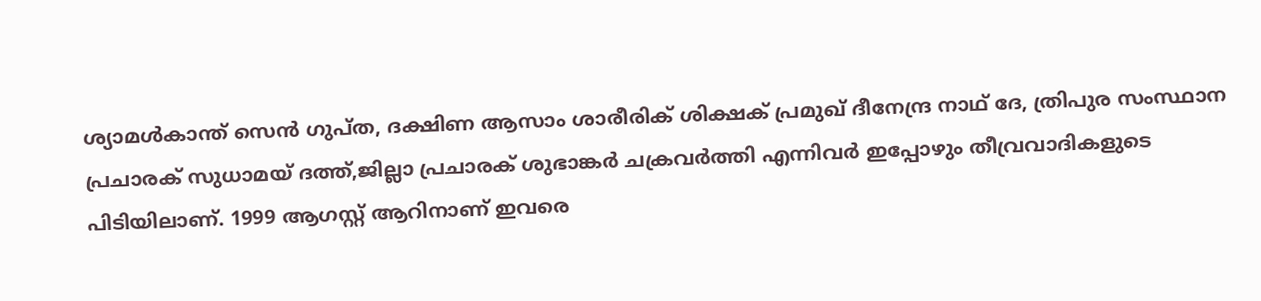ശ്യാമള്‍കാന്ത് സെന്‍ ഗുപ്ത, ദക്ഷിണ ആസാം ശാരീരിക് ശിക്ഷക് പ്രമുഖ് ദീനേന്ദ്ര നാഥ് ദേ, ത്രിപുര സംസ്ഥാന പ്രചാരക് സുധാമയ് ദത്ത്,ജില്ലാ പ്രചാരക് ശുഭാങ്കര്‍ ചക്രവര്‍ത്തി എന്നിവര്‍ ഇപ്പോഴും തീവ്രവാദികളുടെ പിടിയിലാണ്. 1999 ആഗസ്റ്റ് ആറിനാണ് ഇവരെ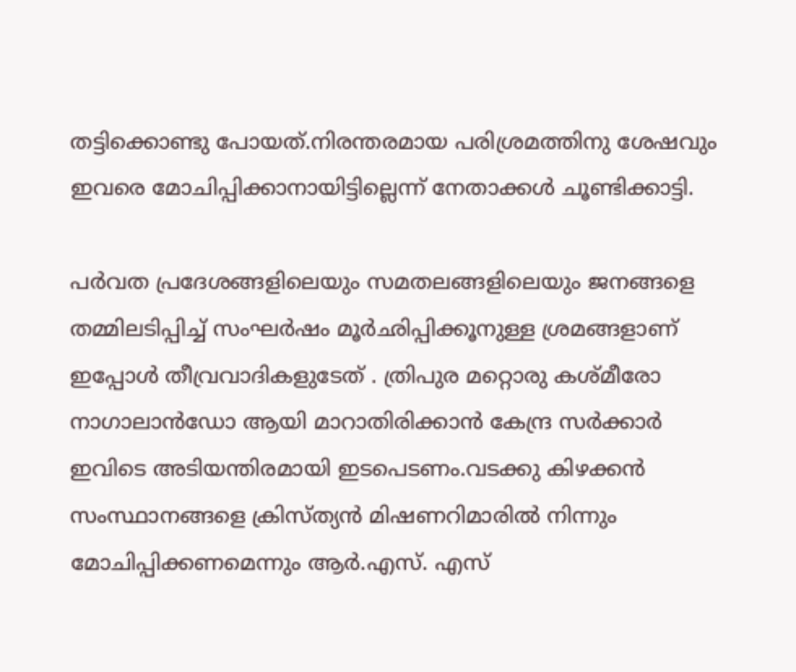തട്ടിക്കൊണ്ടു പോയത്.നിരന്തരമായ പരിശ്രമത്തിനു ശേഷവും ഇവരെ മോചിപ്പിക്കാനായിട്ടില്ലെന്ന് നേതാക്കള്‍ ചൂണ്ടിക്കാട്ടി.

പര്‍വത പ്രദേശങ്ങളിലെയും സമതലങ്ങളിലെയും ജനങ്ങളെ തമ്മിലടിപ്പിച്ച് സംഘര്‍ഷം മൂര്‍ഛിപ്പിക്കൂനുള്ള ശ്രമങ്ങളാണ് ഇപ്പോള്‍ തീവ്രവാദികളുടേത് . ത്രിപുര മറ്റൊരു കശ്മീരോ നാഗാലാന്‍ഡോ ആയി മാറാതിരിക്കാന്‍ കേന്ദ്ര സര്‍ക്കാര്‍ ഇവിടെ അടിയന്തിരമായി ഇടപെടണം.വടക്കു കിഴക്കന്‍ സംസ്ഥാനങ്ങളെ ക്രിസ്ത്യന്‍ മിഷണറിമാരില്‍ നിന്നും മോചിപ്പിക്കണമെന്നും ആര്‍.എസ്. എസ്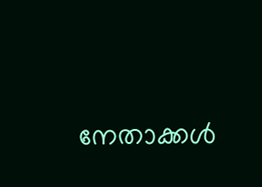നേതാക്കള്‍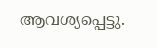ആവശ്യപ്പെട്ടു.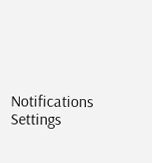Notifications
Settings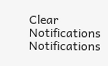Clear Notifications
Notifications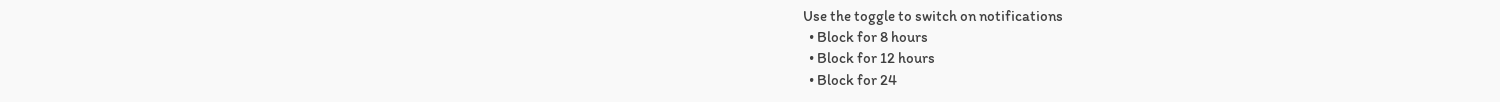Use the toggle to switch on notifications
  • Block for 8 hours
  • Block for 12 hours
  • Block for 24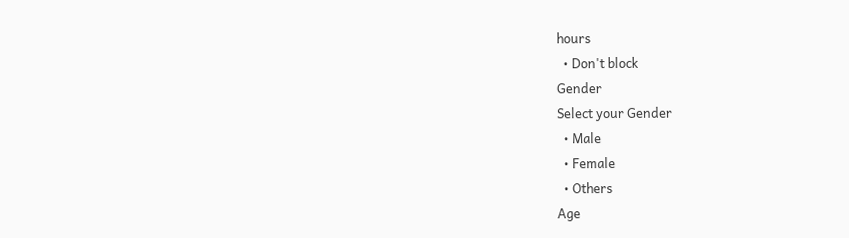hours
  • Don't block
Gender
Select your Gender
  • Male
  • Female
  • Others
Age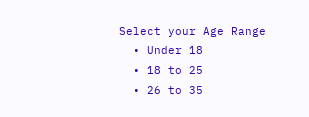Select your Age Range
  • Under 18
  • 18 to 25
  • 26 to 35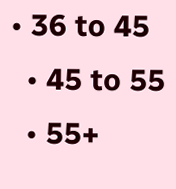• 36 to 45
  • 45 to 55
  • 55+